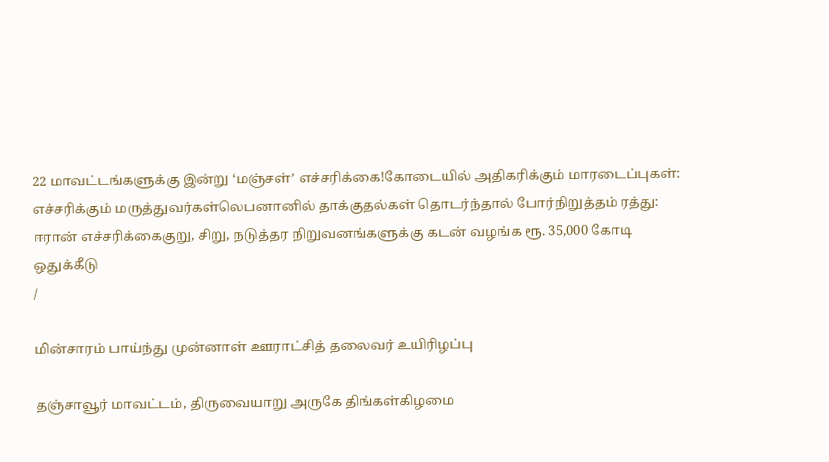22 மாவட்டங்களுக்கு இன்று ‘மஞ்சள்’ எச்சரிக்கை!கோடையில் அதிகரிக்கும் மாரடைப்புகள்: எச்சரிக்கும் மருத்துவர்கள்லெபனானில் தாக்குதல்கள் தொடர்ந்தால் போர்நிறுத்தம் ரத்து: ஈரான் எச்சரிக்கைகுறு, சிறு, நடுத்தர நிறுவனங்களுக்கு கடன் வழங்க ரூ. 35,000 கோடி ஒதுக்கீடு
/

மின்சாரம் பாய்ந்து முன்னாள் ஊராட்சித் தலைவர் உயிரிழப்பு

தஞ்சாவூர் மாவட்டம், திருவையாறு அருகே திங்கள்கிழமை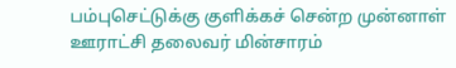பம்புசெட்டுக்கு குளிக்கச் சென்ற முன்னாள் ஊராட்சி தலைவர் மின்சாரம்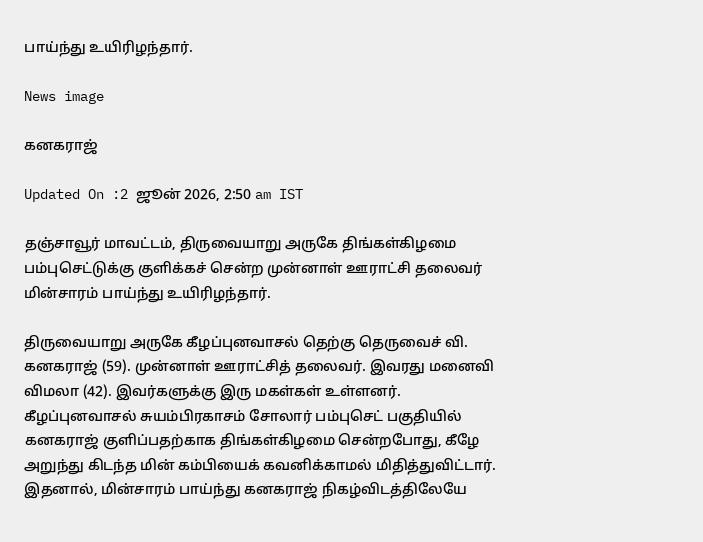பாய்ந்து உயிரிழந்தார்.

News image

கனகராஜ்

Updated On :2 ஜூன் 2026, 2:50 am IST

தஞ்சாவூர் மாவட்டம், திருவையாறு அருகே திங்கள்கிழமை பம்புசெட்டுக்கு குளிக்கச் சென்ற முன்னாள் ஊராட்சி தலைவர் மின்சாரம் பாய்ந்து உயிரிழந்தார்.

திருவையாறு அருகே கீழப்புனவாசல் தெற்கு தெருவைச் வி. கனகராஜ் (59). முன்னாள் ஊராட்சித் தலைவர். இவரது மனைவி விமலா (42). இவர்களுக்கு இரு மகள்கள் உள்ளனர். கீழப்புனவாசல் சுயம்பிரகாசம் சோலார் பம்புசெட் பகுதியில் கனகராஜ் குளிப்பதற்காக திங்கள்கிழமை சென்றபோது, கீழே அறுந்து கிடந்த மின் கம்பியைக் கவனிக்காமல் மிதித்துவிட்டார். இதனால், மின்சாரம் பாய்ந்து கனகராஜ் நிகழ்விடத்திலேயே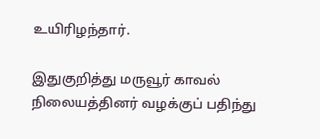உயிரிழந்தார்.

இதுகுறித்து மருவூர் காவல் நிலையத்தினர் வழக்குப் பதிந்து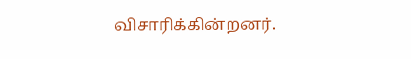விசாரிக்கின்றனர்.